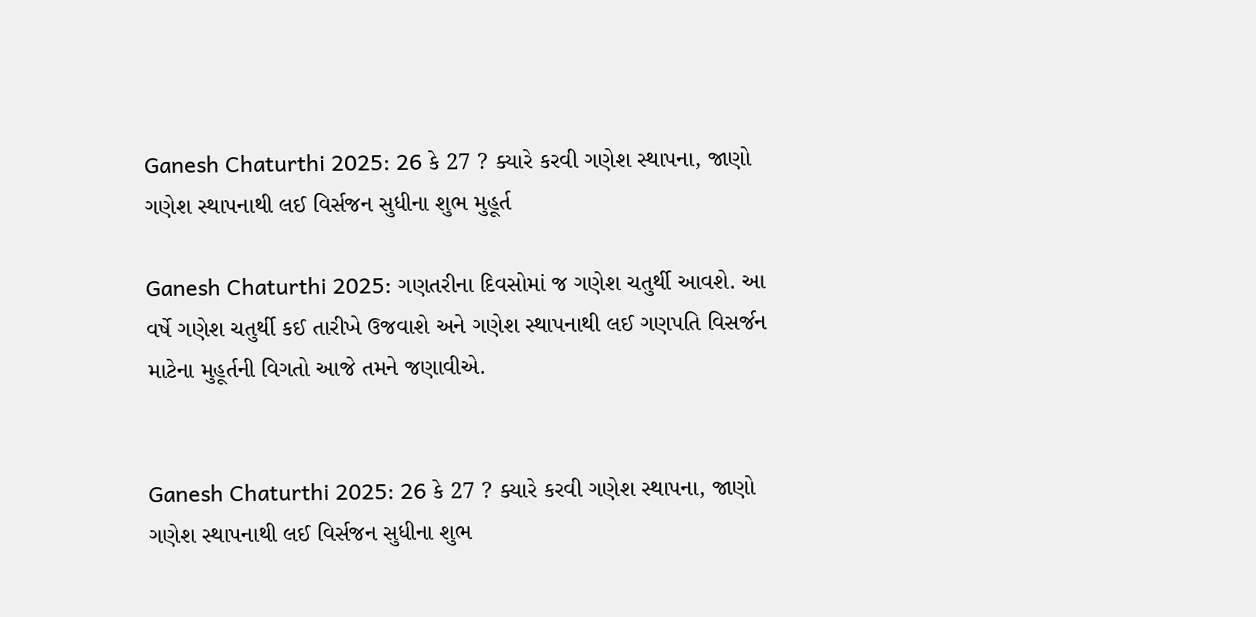Ganesh Chaturthi 2025: 26 કે 27 ? ક્યારે કરવી ગણેશ સ્થાપના, જાણો ગણેશ સ્થાપનાથી લઈ વિર્સજન સુધીના શુભ મુહૂર્ત

Ganesh Chaturthi 2025: ગણતરીના દિવસોમાં જ ગણેશ ચતુર્થી આવશે. આ વર્ષે ગણેશ ચતુર્થી કઈ તારીખે ઉજવાશે અને ગણેશ સ્થાપનાથી લઈ ગણપતિ વિસર્જન માટેના મુહૂર્તની વિગતો આજે તમને જણાવીએ.


Ganesh Chaturthi 2025: 26 કે 27 ? ક્યારે કરવી ગણેશ સ્થાપના, જાણો ગણેશ સ્થાપનાથી લઈ વિર્સજન સુધીના શુભ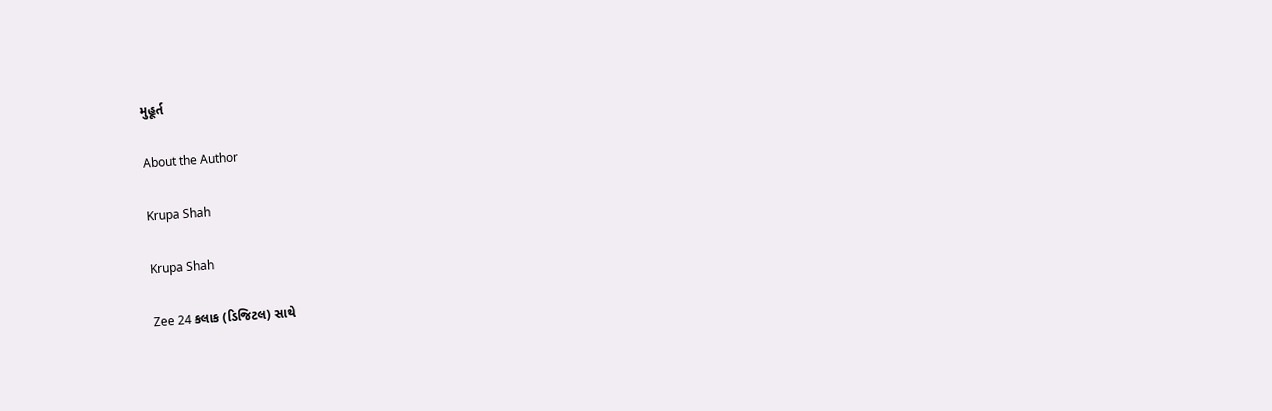મુહૂર્ત

About the Author

Krupa Shah

Krupa Shah

Zee 24 કલાક (ડિજિટલ) સાથે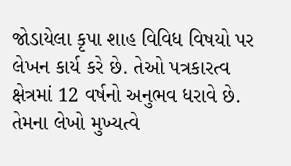જોડાયેલા કૃપા શાહ વિવિધ વિષયો પર લેખન કાર્ય કરે છે. તેઓ પત્રકારત્વ ક્ષેત્રમાં 12 વર્ષનો અનુભવ ધરાવે છે. તેમના લેખો મુખ્યત્વે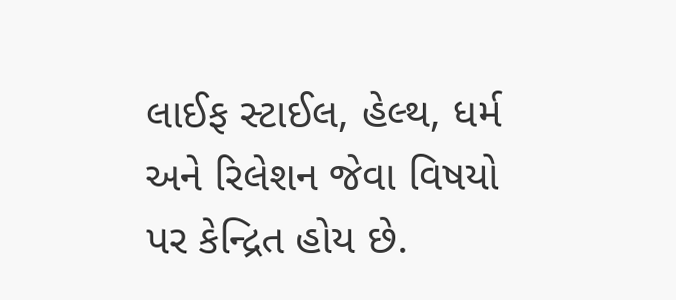લાઈફ સ્ટાઈલ, હેલ્થ, ધર્મ અને રિલેશન જેવા વિષયો પર કેન્દ્રિત હોય છે.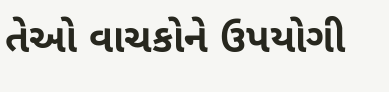તેઓ વાચકોને ઉપયોગી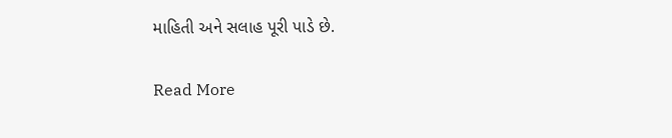માહિતી અને સલાહ પૂરી પાડે છે.

Read More